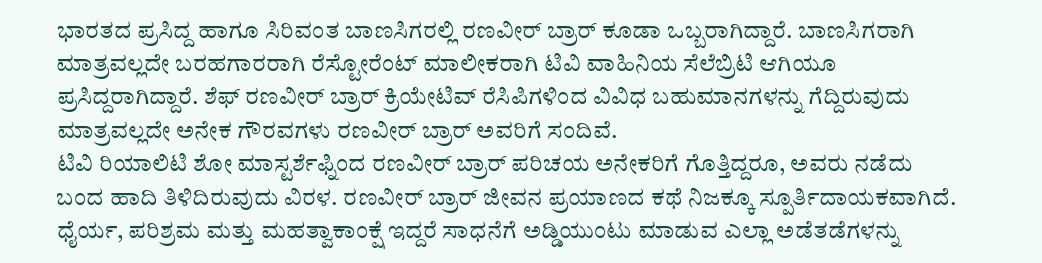ಭಾರತದ ಪ್ರಸಿದ್ದ ಹಾಗೂ ಸಿರಿವಂತ ಬಾಣಸಿಗರಲ್ಲಿ ರಣವೀರ್ ಬ್ರಾರ್ ಕೂಡಾ ಒಬ್ಬರಾಗಿದ್ದಾರೆ. ಬಾಣಸಿಗರಾಗಿ ಮಾತ್ರವಲ್ಲದೇ ಬರಹಗಾರರಾಗಿ ರೆಸ್ಟೋರೆಂಟ್ ಮಾಲೀಕರಾಗಿ ಟಿವಿ ವಾಹಿನಿಯ ಸೆಲೆಬ್ರಿಟಿ ಆಗಿಯೂ ಪ್ರಸಿದ್ದರಾಗಿದ್ದಾರೆ. ಶೆಫ್ ರಣವೀರ್ ಬ್ರಾರ್ ಕ್ರಿಯೇಟಿವ್ ರೆಸಿಪಿಗಳಿಂದ ವಿವಿಧ ಬಹುಮಾನಗಳನ್ನು ಗೆದ್ದಿರುವುದು ಮಾತ್ರವಲ್ಲದೇ ಅನೇಕ ಗೌರವಗಳು ರಣವೀರ್ ಬ್ರಾರ್ ಅವರಿಗೆ ಸಂದಿವೆ.
ಟಿವಿ ರಿಯಾಲಿಟಿ ಶೋ ಮಾಸ್ಟರ್ಶೆಫ್ನಿಂದ ರಣವೀರ್ ಬ್ರಾರ್ ಪರಿಚಯ ಅನೇಕರಿಗೆ ಗೊತ್ತಿದ್ದರೂ, ಅವರು ನಡೆದು ಬಂದ ಹಾದಿ ತಿಳಿದಿರುವುದು ವಿರಳ. ರಣವೀರ್ ಬ್ರಾರ್ ಜೀವನ ಪ್ರಯಾಣದ ಕಥೆ ನಿಜಕ್ಕೂ ಸ್ಪೂರ್ತಿದಾಯಕವಾಗಿದೆ. ಧೈರ್ಯ, ಪರಿಶ್ರಮ ಮತ್ತು ಮಹತ್ವಾಕಾಂಕ್ಷೆ ಇದ್ದರೆ ಸಾಧನೆಗೆ ಅಡ್ಡಿಯುಂಟು ಮಾಡುವ ಎಲ್ಲಾ ಅಡೆತಡೆಗಳನ್ನು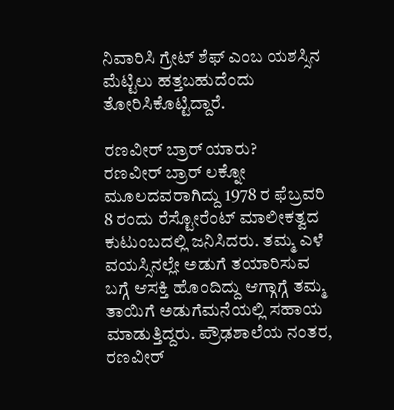ನಿವಾರಿಸಿ ಗ್ರೇಟ್ ಶೆಫ್ ಎಂಬ ಯಶಸ್ಸಿನ ಮೆಟ್ಟಿಲು ಹತ್ತಬಹುದೆಂದು ತೋರಿಸಿಕೊಟ್ಟಿದ್ದಾರೆ.

ರಣವೀರ್ ಬ್ರಾರ್ ಯಾರು?
ರಣವೀರ್ ಬ್ರಾರ್ ಲಕ್ನೋ ಮೂಲದವರಾಗಿದ್ದು 1978 ರ ಫೆಬ್ರವರಿ 8 ರಂದು ರೆಸ್ಟೋರೆಂಟ್ ಮಾಲೀಕತ್ವದ ಕುಟುಂಬದಲ್ಲಿ ಜನಿಸಿದರು. ತಮ್ಮ ಎಳೆ ವಯಸ್ಸಿನಲ್ಲೇ ಅಡುಗೆ ತಯಾರಿಸುವ ಬಗ್ಗೆ ಆಸಕ್ತಿ ಹೊಂದಿದ್ದು ಆಗ್ಗಾಗ್ಗೆ ತಮ್ಮ ತಾಯಿಗೆ ಅಡುಗೆಮನೆಯಲ್ಲಿ ಸಹಾಯ ಮಾಡುತ್ತಿದ್ದರು. ಪ್ರೌಢಶಾಲೆಯ ನಂತರ, ರಣವೀರ್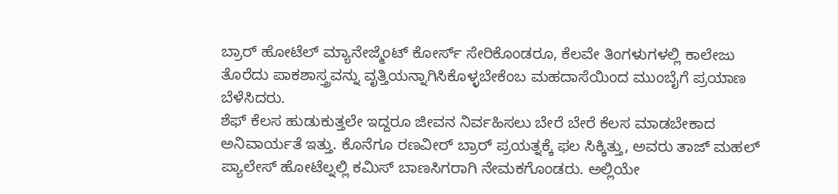ಬ್ರಾರ್ ಹೋಟೆಲ್ ಮ್ಯಾನೇಜ್ಮೆಂಟ್ ಕೋರ್ಸ್ ಸೇರಿಕೊಂಡರೂ, ಕೆಲವೇ ತಿಂಗಳುಗಳಲ್ಲಿ ಕಾಲೇಜು ತೊರೆದು ಪಾಕಶಾಸ್ತ್ರವನ್ನು ವೃತ್ತಿಯನ್ನಾಗಿಸಿಕೊಳ್ಳಬೇಕೆಂಬ ಮಹದಾಸೆಯಿಂದ ಮುಂಬೈಗೆ ಪ್ರಯಾಣ ಬೆಳೆಸಿದರು.
ಶೆಫ್ ಕೆಲಸ ಹುಡುಕುತ್ತಲೇ ಇದ್ದರೂ ಜೀವನ ನಿರ್ವಹಿಸಲು ಬೇರೆ ಬೇರೆ ಕೆಲಸ ಮಾಡಬೇಕಾದ ಅನಿವಾರ್ಯತೆ ಇತ್ತು. ಕೊನೆಗೂ ರಣವೀರ್ ಬ್ರಾರ್ ಪ್ರಯತ್ನಕ್ಕೆ ಫಲ ಸಿಕ್ಕಿತ್ತು, ಅವರು ತಾಜ್ ಮಹಲ್ ಪ್ಯಾಲೇಸ್ ಹೋಟೆಲ್ನಲ್ಲಿ ಕಮಿಸ್ ಬಾಣಸಿಗರಾಗಿ ನೇಮಕಗೊಂಡರು. ಅಲ್ಲಿಯೇ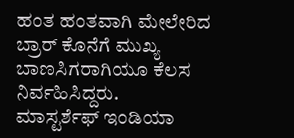ಹಂತ ಹಂತವಾಗಿ ಮೇಲೇರಿದ ಬ್ರಾರ್ ಕೊನೆಗೆ ಮುಖ್ಯ ಬಾಣಸಿಗರಾಗಿಯೂ ಕೆಲಸ ನಿರ್ವಹಿಸಿದ್ದರು.
ಮಾಸ್ಟರ್ಶೆಫ್ ಇಂಡಿಯಾ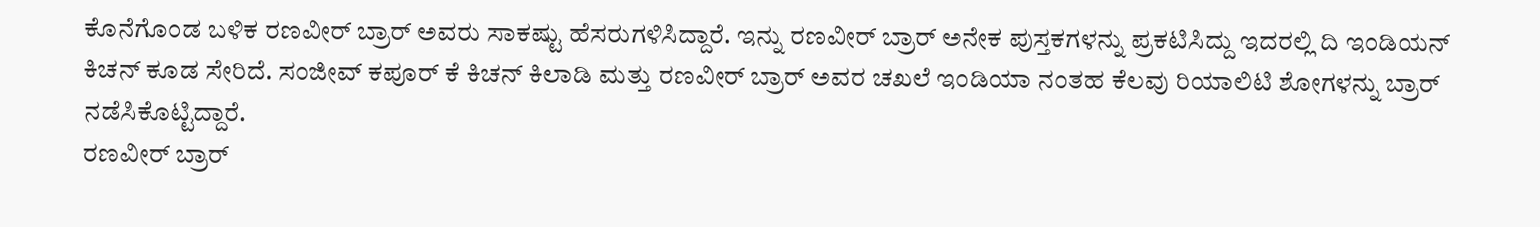ಕೊನೆಗೊಂಡ ಬಳಿಕ ರಣವೀರ್ ಬ್ರಾರ್ ಅವರು ಸಾಕಷ್ಟು ಹೆಸರುಗಳಿಸಿದ್ದಾರೆ. ಇನ್ನು ರಣವೀರ್ ಬ್ರಾರ್ ಅನೇಕ ಪುಸ್ತಕಗಳನ್ನು ಪ್ರಕಟಿಸಿದ್ದು ಇದರಲ್ಲಿ ದಿ ಇಂಡಿಯನ್ ಕಿಚನ್ ಕೂಡ ಸೇರಿದೆ. ಸಂಜೀವ್ ಕಪೂರ್ ಕೆ ಕಿಚನ್ ಕಿಲಾಡಿ ಮತ್ತು ರಣವೀರ್ ಬ್ರಾರ್ ಅವರ ಚಖಲೆ ಇಂಡಿಯಾ ನಂತಹ ಕೆಲವು ರಿಯಾಲಿಟಿ ಶೋಗಳನ್ನು ಬ್ರಾರ್ ನಡೆಸಿಕೊಟ್ಟಿದ್ದಾರೆ.
ರಣವೀರ್ ಬ್ರಾರ್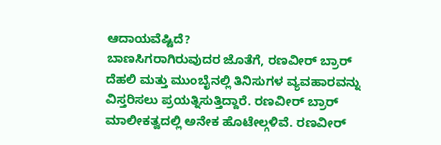ಆದಾಯವೆಷ್ಟಿದೆ?
ಬಾಣಸಿಗರಾಗಿರುವುದರ ಜೊತೆಗೆ, ರಣವೀರ್ ಬ್ರಾರ್ ದೆಹಲಿ ಮತ್ತು ಮುಂಬೈನಲ್ಲಿ ತಿನಿಸುಗಳ ವ್ಯವಹಾರವನ್ನು ವಿಸ್ತರಿಸಲು ಪ್ರಯತ್ನಿಸುತ್ತಿದ್ದಾರೆ. ರಣವೀರ್ ಬ್ರಾರ್ ಮಾಲೀಕತ್ವದಲ್ಲಿ ಅನೇಕ ಹೊಟೇಲ್ಗಳಿವೆ. ರಣವೀರ್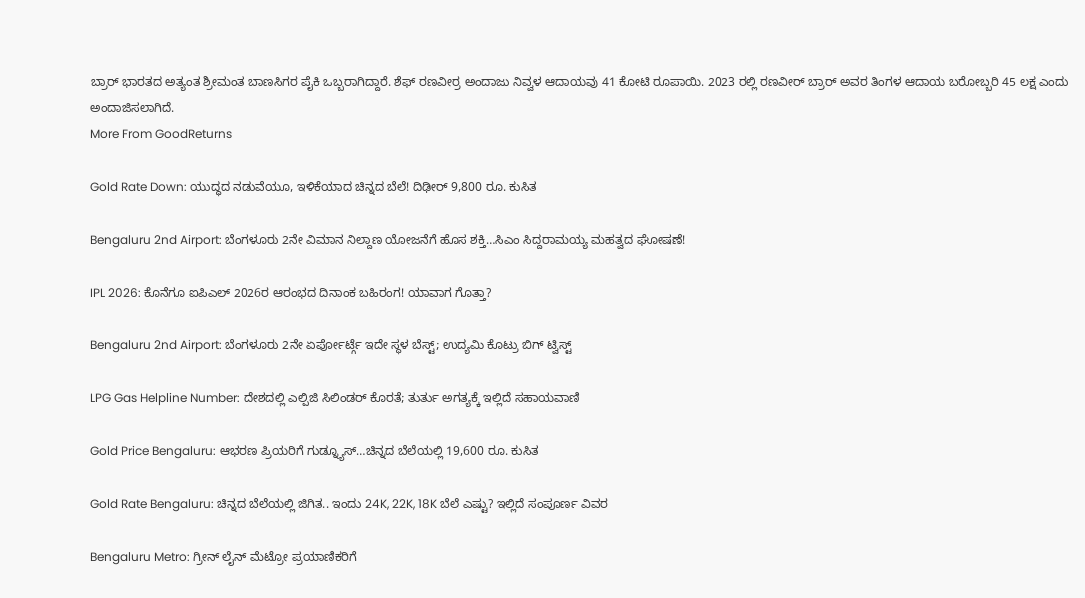ಬ್ರಾರ್ ಭಾರತದ ಅತ್ಯಂತ ಶ್ರೀಮಂತ ಬಾಣಸಿಗರ ಪೈಕಿ ಒಬ್ಬರಾಗಿದ್ದಾರೆ. ಶೆಫ್ ರಣವೀರ್ರ ಅಂದಾಜು ನಿವ್ವಳ ಆದಾಯವು 41 ಕೋಟಿ ರೂಪಾಯಿ. 2023 ರಲ್ಲಿ ರಣವೀರ್ ಬ್ರಾರ್ ಅವರ ತಿಂಗಳ ಆದಾಯ ಬರೋಬ್ಬರಿ 45 ಲಕ್ಷ ಎಂದು ಅಂದಾಜಿಸಲಾಗಿದೆ.
More From GoodReturns

Gold Rate Down: ಯುದ್ಧದ ನಡುವೆಯೂ, ಇಳಿಕೆಯಾದ ಚಿನ್ನದ ಬೆಲೆ! ದಿಢೀರ್ 9,800 ರೂ. ಕುಸಿತ

Bengaluru 2nd Airport: ಬೆಂಗಳೂರು 2ನೇ ವಿಮಾನ ನಿಲ್ದಾಣ ಯೋಜನೆಗೆ ಹೊಸ ಶಕ್ತಿ…ಸಿಎಂ ಸಿದ್ದರಾಮಯ್ಯ ಮಹತ್ವದ ಘೋಷಣೆ!

IPL 2026: ಕೊನೆಗೂ ಐಪಿಎಲ್ 2026ರ ಆರಂಭದ ದಿನಾಂಕ ಬಹಿರಂಗ! ಯಾವಾಗ ಗೊತ್ತಾ?

Bengaluru 2nd Airport: ಬೆಂಗಳೂರು 2ನೇ ಏರ್ಪೋರ್ಟ್ಗೆ ಇದೇ ಸ್ಥಳ ಬೆಸ್ಟ್; ಉದ್ಯಮಿ ಕೊಟ್ರು ಬಿಗ್ ಟ್ವಿಸ್ಟ್

LPG Gas Helpline Number: ದೇಶದಲ್ಲಿ ಎಲ್ಪಿಜಿ ಸಿಲಿಂಡರ್ ಕೊರತೆ; ತುರ್ತು ಅಗತ್ಯಕ್ಕೆ ಇಲ್ಲಿದೆ ಸಹಾಯವಾಣಿ

Gold Price Bengaluru: ಆಭರಣ ಪ್ರಿಯರಿಗೆ ಗುಡ್ನ್ಯೂಸ್…ಚಿನ್ನದ ಬೆಲೆಯಲ್ಲಿ 19,600 ರೂ. ಕುಸಿತ

Gold Rate Bengaluru: ಚಿನ್ನದ ಬೆಲೆಯಲ್ಲಿ ಜಿಗಿತ.. ಇಂದು 24K, 22K, 18K ಬೆಲೆ ಎಷ್ಟು? ಇಲ್ಲಿದೆ ಸಂಪೂರ್ಣ ವಿವರ

Bengaluru Metro: ಗ್ರೀನ್ ಲೈನ್ ಮೆಟ್ರೋ ಪ್ರಯಾಣಿಕರಿಗೆ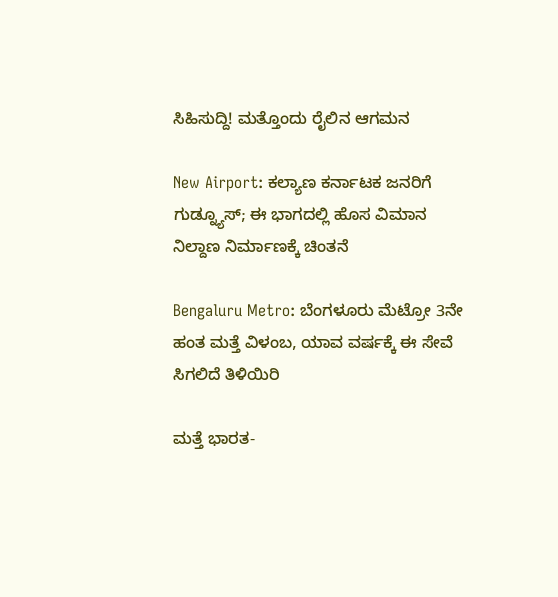ಸಿಹಿಸುದ್ದಿ! ಮತ್ತೊಂದು ರೈಲಿನ ಆಗಮನ

New Airport: ಕಲ್ಯಾಣ ಕರ್ನಾಟಕ ಜನರಿಗೆ ಗುಡ್ನ್ಯೂಸ್; ಈ ಭಾಗದಲ್ಲಿ ಹೊಸ ವಿಮಾನ ನಿಲ್ದಾಣ ನಿರ್ಮಾಣಕ್ಕೆ ಚಿಂತನೆ

Bengaluru Metro: ಬೆಂಗಳೂರು ಮೆಟ್ರೋ 3ನೇ ಹಂತ ಮತ್ತೆ ವಿಳಂಬ, ಯಾವ ವರ್ಷಕ್ಕೆ ಈ ಸೇವೆ ಸಿಗಲಿದೆ ತಿಳಿಯಿರಿ

ಮತ್ತೆ ಭಾರತ-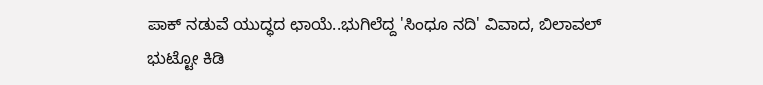ಪಾಕ್ ನಡುವೆ ಯುದ್ಧದ ಛಾಯೆ..ಭುಗಿಲೆದ್ದ 'ಸಿಂಧೂ ನದಿ' ವಿವಾದ, ಬಿಲಾವಲ್ ಭುಟ್ಟೋ ಕಿಡಿ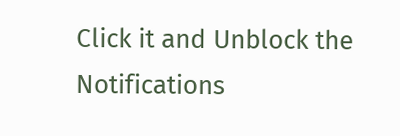Click it and Unblock the Notifications